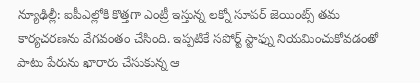న్యూఢిల్లీ: ఐపీఎల్లోకి కొత్తగా ఎంట్రీ ఇస్తున్న లక్నో సూపర్ జెయింట్స్ తమ కార్యచరణను వేగవంతం చేసింది. ఇప్పటికే సపోర్ట్ స్టాఫ్ను నియమించుకోవడంతో పాటు పేరును ఖారారు చేసుకున్న ఆ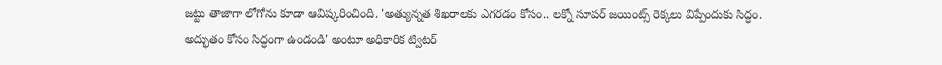జట్టు తాజాగా లోగోను కూడా ఆవిష్కరించింది. 'అత్యున్నత శిఖరాలకు ఎగరడం కోసం.. లక్నో సూపర్ జయింట్స్ రెక్కలు విప్పేందుకు సిద్ధం. అద్భుతం కోసం సిద్ధంగా ఉండండి' అంటూ అధికారిక ట్విటర్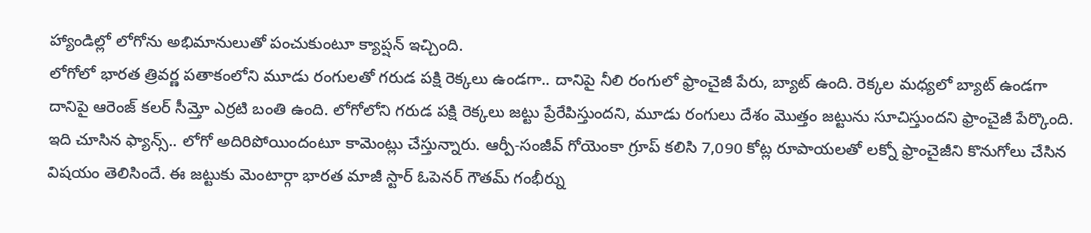హ్యాండిల్లో లోగోను అభిమానులుతో పంచుకుంటూ క్యాప్షన్ ఇచ్చింది.
లోగోలో భారత త్రివర్ణ పతాకంలోని మూడు రంగులతో గరుడ పక్షి రెక్కలు ఉండగా.. దానిపై నీలి రంగులో ఫ్రాంచైజీ పేరు, బ్యాట్ ఉంది. రెక్కల మధ్యలో బ్యాట్ ఉండగా దానిపై ఆరెంజ్ కలర్ సీమ్తో ఎర్రటి బంతి ఉంది. లోగోలోని గరుడ పక్షి రెక్కలు జట్టు ప్రేరేపిస్తుందని, మూడు రంగులు దేశం మొత్తం జట్టును సూచిస్తుందని ఫ్రాంచైజీ పేర్కొంది.
ఇది చూసిన ఫ్యాన్స్.. లోగో అదిరిపోయిందంటూ కామెంట్లు చేస్తున్నారు. ఆర్పీ-సంజీవ్ గోయెంకా గ్రూప్ కలిసి 7,090 కోట్ల రూపాయలతో లక్నో ఫ్రాంచైజీని కొనుగోలు చేసిన విషయం తెలిసిందే. ఈ జట్టుకు మెంటార్గా భారత మాజీ స్టార్ ఓపెనర్ గౌతమ్ గంభీర్ను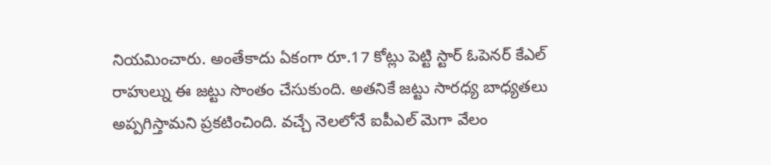నియమించారు. అంతేకాదు ఏకంగా రూ.17 కోట్లు పెట్టి స్టార్ ఓపెనర్ కేఎల్ రాహుల్ను ఈ జట్టు సొంతం చేసుకుంది. అతనికే జట్టు సారధ్య బాధ్యతలు అప్పగిస్తామని ప్రకటించింది. వచ్చే నెలలోనే ఐపీఎల్ మెగా వేలం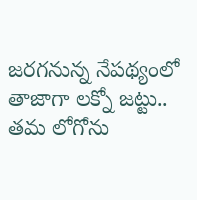జరగనున్న నేపథ్యంలో తాజాగా లక్నో జట్టు.. తమ లోగోను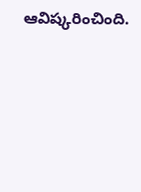ఆవిష్కరించింది.